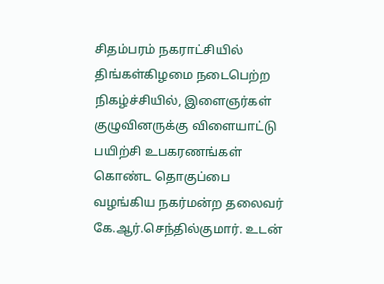சிதம்பரம் நகராட்சியில் திங்கள்கிழமை நடைபெற்ற நிகழ்ச்சியில், இளைஞர்கள் குழுவினருக்கு விளையாட்டு பயிற்சி உபகரணங்கள் கொண்ட தொகுப்பை வழங்கிய நகர்மன்ற தலைவர் கே.ஆர்.செந்தில்குமார். உடன்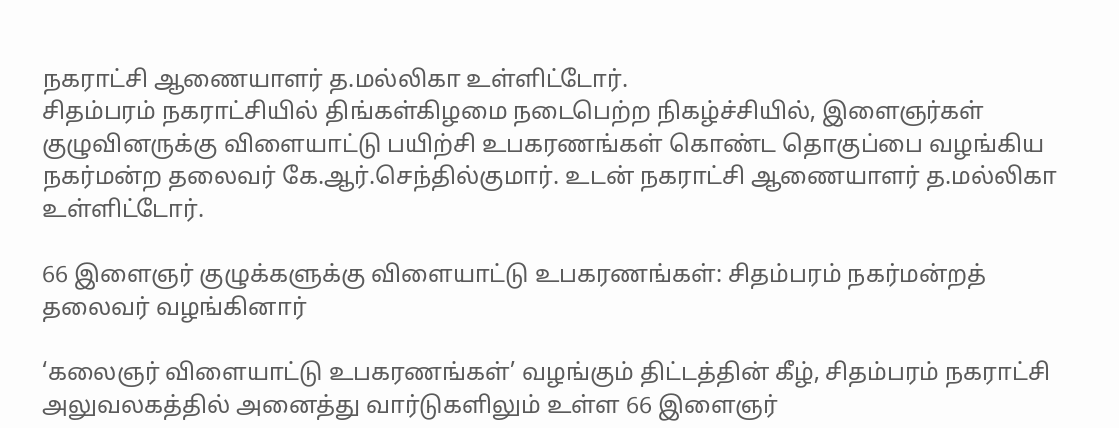நகராட்சி ஆணையாளர் த.மல்லிகா உள்ளிட்டோர்.
சிதம்பரம் நகராட்சியில் திங்கள்கிழமை நடைபெற்ற நிகழ்ச்சியில், இளைஞர்கள் குழுவினருக்கு விளையாட்டு பயிற்சி உபகரணங்கள் கொண்ட தொகுப்பை வழங்கிய நகர்மன்ற தலைவர் கே.ஆர்.செந்தில்குமார். உடன் நகராட்சி ஆணையாளர் த.மல்லிகா உள்ளிட்டோர்.

66 இளைஞர் குழுக்களுக்கு விளையாட்டு உபகரணங்கள்: சிதம்பரம் நகர்மன்றத் தலைவர் வழங்கினார்

‘கலைஞர் விளையாட்டு உபகரணங்கள்’ வழங்கும் திட்டத்தின் கீழ், சிதம்பரம் நகராட்சி அலுவலகத்தில் அனைத்து வார்டுகளிலும் உள்ள 66 இளைஞர்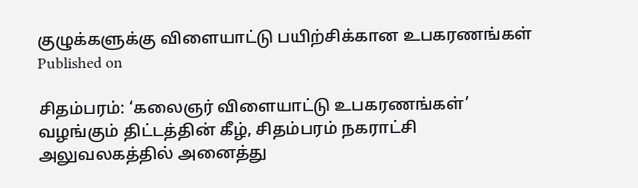குழுக்களுக்கு விளையாட்டு பயிற்சிக்கான உபகரணங்கள்
Published on

சிதம்பரம்: ‘கலைஞர் விளையாட்டு உபகரணங்கள்’ வழங்கும் திட்டத்தின் கீழ், சிதம்பரம் நகராட்சி அலுவலகத்தில் அனைத்து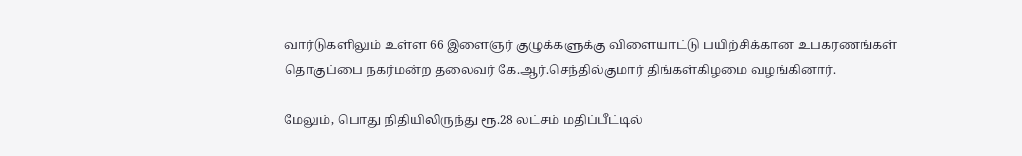வார்டுகளிலும் உள்ள 66 இளைஞர் குழுக்களுக்கு விளையாட்டு பயிற்சிக்கான உபகரணங்கள் தொகுப்பை நகர்மன்ற தலைவர் கே.ஆர்.செந்தில்குமார் திங்கள்கிழமை வழங்கினார்.

மேலும், பொது நிதியிலிருந்து ரூ.28 லட்சம் மதிப்பீட்டில்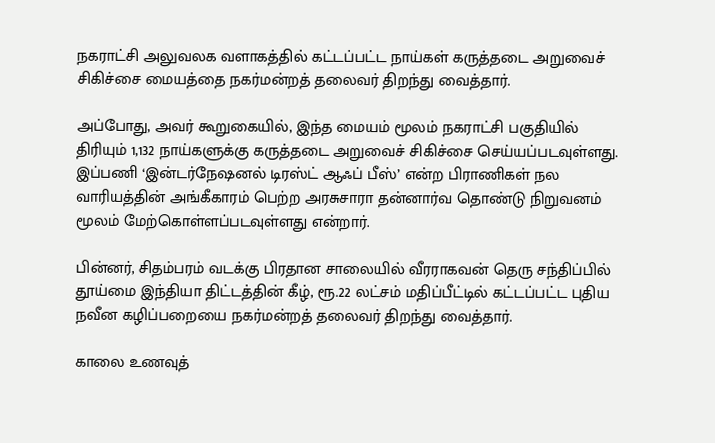நகராட்சி அலுவலக வளாகத்தில் கட்டப்பட்ட நாய்கள் கருத்தடை அறுவைச் சிகிச்சை மையத்தை நகர்மன்றத் தலைவர் திறந்து வைத்தார்.

அப்போது, அவர் கூறுகையில், இந்த மையம் மூலம் நகராட்சி பகுதியில் திரியும் 1,132 நாய்களுக்கு கருத்தடை அறுவைச் சிகிச்சை செய்யப்படவுள்ளது. இப்பணி ‘இன்டர்நேஷனல் டிரஸ்ட் ஆஃப் பீஸ்’ என்ற பிராணிகள் நல வாரியத்தின் அங்கீகாரம் பெற்ற அரசுசாரா தன்னார்வ தொண்டு நிறுவனம் மூலம் மேற்கொள்ளப்படவுள்ளது என்றார்.

பின்னர், சிதம்பரம் வடக்கு பிரதான சாலையில் வீரராகவன் தெரு சந்திப்பில் தூய்மை இந்தியா திட்டத்தின் கீழ், ரூ.22 லட்சம் மதிப்பீட்டில் கட்டப்பட்ட புதிய நவீன கழிப்பறையை நகர்மன்றத் தலைவர் திறந்து வைத்தார்.

காலை உணவுத்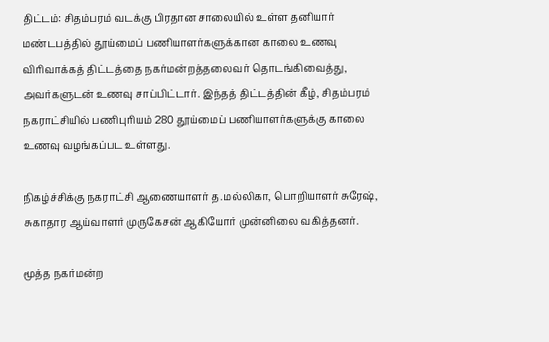திட்டம்: சிதம்பரம் வடக்கு பிரதான சாலையில் உள்ள தனியார் மண்டபத்தில் தூய்மைப் பணியாளர்களுக்கான காலை உணவு விரிவாக்கத் திட்டத்தை நகர்மன்றத்தலைவர் தொடங்கிவைத்து, அவர்களுடன் உணவு சாப்பிட்டார். இந்தத் திட்டத்தின் கீழ், சிதம்பரம் நகராட்சியில் பணிபுரியம் 280 தூய்மைப் பணியாளர்களுக்கு காலை உணவு வழங்கப்பட உள்ளது.

நிகழ்ச்சிக்கு நகராட்சி ஆணையாளர் த.மல்லிகா, பொறியாளர் சுரேஷ், சுகாதார ஆய்வாளர் முருகேசன் ஆகியோர் முன்னிலை வகித்தனர்.

மூத்த நகர்மன்ற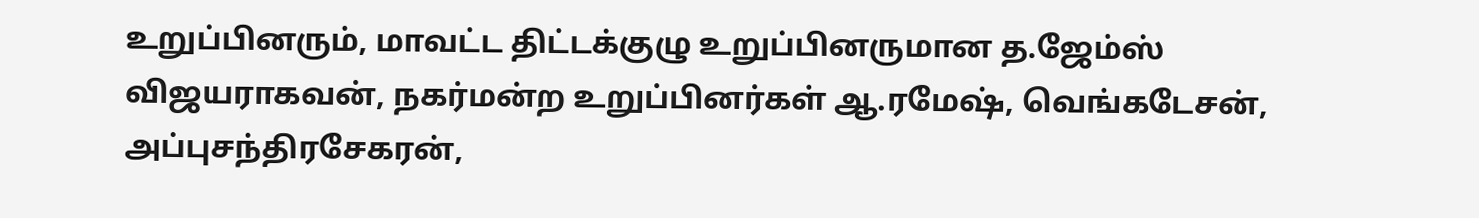உறுப்பினரும், மாவட்ட திட்டக்குழு உறுப்பினருமான த.ஜேம்ஸ் விஜயராகவன், நகர்மன்ற உறுப்பினர்கள் ஆ.ரமேஷ், வெங்கடேசன், அப்புசந்திரசேகரன்,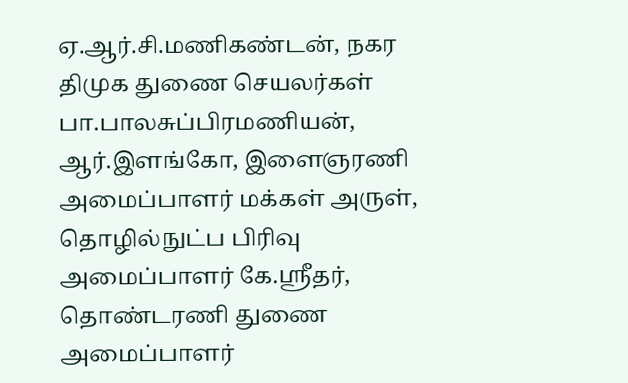ஏ.ஆர்.சி.மணிகண்டன், நகர திமுக துணை செயலர்கள் பா.பாலசுப்பிரமணியன், ஆர்.இளங்கோ, இளைஞரணி அமைப்பாளர் மக்கள் அருள், தொழில்நுட்ப பிரிவு அமைப்பாளர் கே.ஸ்ரீதர், தொண்டரணி துணை அமைப்பாளர்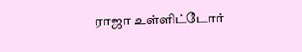ராஜா உள்ளிட்டோர்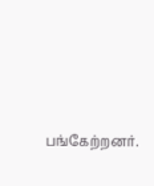பங்கேற்றனர்.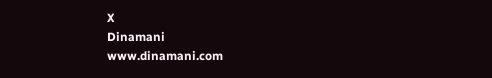X
Dinamani
www.dinamani.com